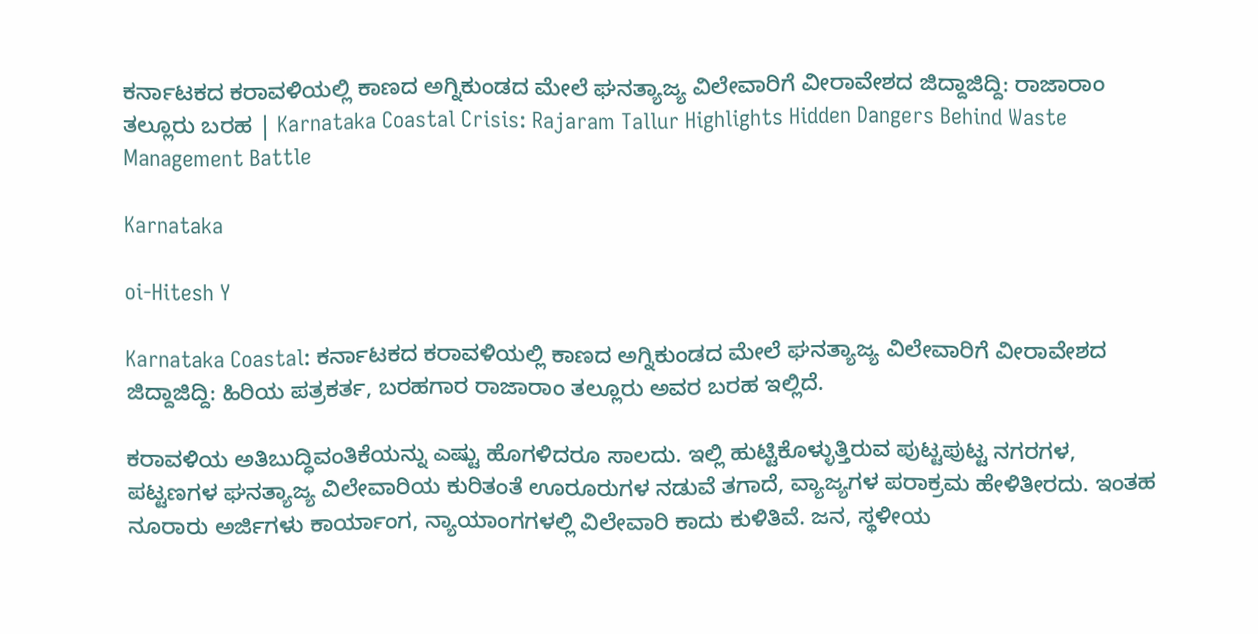ಕರ್ನಾಟಕದ ಕರಾವಳಿಯಲ್ಲಿ ಕಾಣದ ಅಗ್ನಿಕುಂಡದ ಮೇಲೆ ಘನತ್ಯಾಜ್ಯ ವಿಲೇವಾರಿಗೆ ವೀರಾವೇಶದ ಜಿದ್ದಾಜಿದ್ದಿ: ರಾಜಾರಾಂ ತಲ್ಲೂರು ಬರಹ | Karnataka Coastal Crisis: Rajaram Tallur Highlights Hidden Dangers Behind Waste Management Battle

Karnataka

oi-Hitesh Y

Karnataka Coastal: ಕರ್ನಾಟಕದ ಕರಾವಳಿಯಲ್ಲಿ ಕಾಣದ ಅಗ್ನಿಕುಂಡದ ಮೇಲೆ ಘನತ್ಯಾಜ್ಯ ವಿಲೇವಾರಿಗೆ ವೀರಾವೇಶದ ಜಿದ್ದಾಜಿದ್ದಿ: ಹಿರಿಯ ಪತ್ರಕರ್ತ, ಬರಹಗಾರ ರಾಜಾರಾಂ ತಲ್ಲೂರು ಅವರ ಬರಹ ಇಲ್ಲಿದೆ.

ಕರಾವಳಿಯ ಅತಿಬುದ್ಧಿವಂತಿಕೆಯನ್ನು ಎಷ್ಟು ಹೊಗಳಿದರೂ ಸಾಲದು. ಇಲ್ಲಿ ಹುಟ್ಟಿಕೊಳ್ಳುತ್ತಿರುವ ಪುಟ್ಟಪುಟ್ಟ ನಗರಗಳ, ಪಟ್ಟಣಗಳ ಘನತ್ಯಾಜ್ಯ ವಿಲೇವಾರಿಯ ಕುರಿತಂತೆ ಊರೂರುಗಳ ನಡುವೆ ತಗಾದೆ, ವ್ಯಾಜ್ಯಗಳ ಪರಾಕ್ರಮ ಹೇಳಿತೀರದು. ಇಂತಹ ನೂರಾರು ಅರ್ಜಿಗಳು ಕಾರ್ಯಾಂಗ, ನ್ಯಾಯಾಂಗಗಳಲ್ಲಿ ವಿಲೇವಾರಿ ಕಾದು ಕುಳಿತಿವೆ. ಜನ, ಸ್ಥಳೀಯ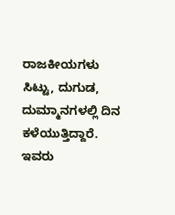ರಾಜಕೀಯಗಳು ಸಿಟ್ಟು, ದುಗುಡ, ದುಮ್ಮಾನಗಳಲ್ಲಿ ದಿನ ಕಳೆಯುತ್ತಿದ್ದಾರೆ. ಇವರು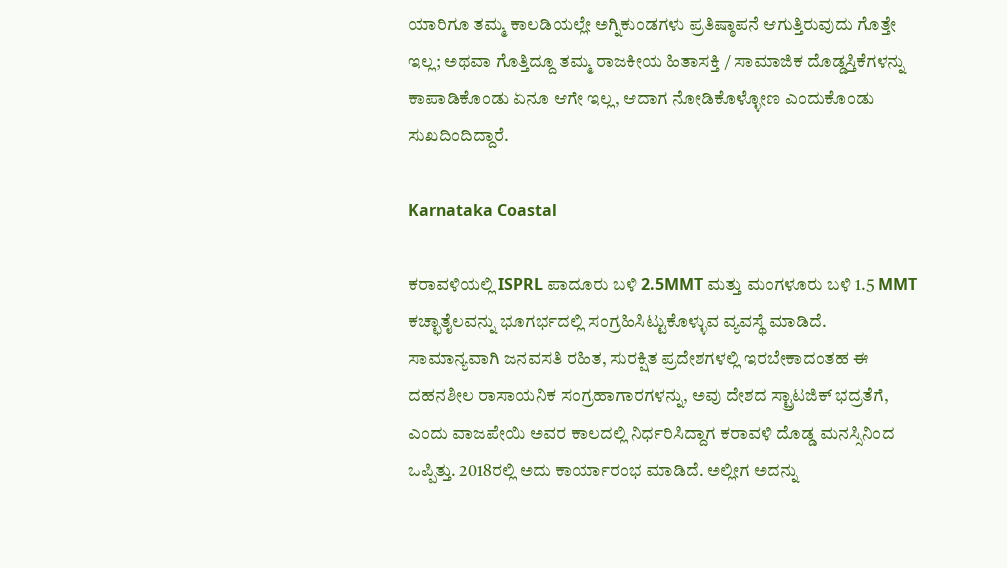ಯಾರಿಗೂ ತಮ್ಮ ಕಾಲಡಿಯಲ್ಲೇ ಅಗ್ನಿಕುಂಡಗಳು ಪ್ರತಿಷ್ಠಾಪನೆ ಆಗುತ್ತಿರುವುದು ಗೊತ್ತೇ ಇಲ್ಲ; ಅಥವಾ ಗೊತ್ತಿದ್ದೂ ತಮ್ಮ ರಾಜಕೀಯ ಹಿತಾಸಕ್ತಿ / ಸಾಮಾಜಿಕ ದೊಡ್ಡಸ್ತಿಕೆಗಳನ್ನು ಕಾಪಾಡಿಕೊಂಡು ಏನೂ ಆಗೇ ಇಲ್ಲ, ಆದಾಗ ನೋಡಿಕೊಳ್ಳೋಣ ಎಂದುಕೊಂಡು ಸುಖದಿಂದಿದ್ದಾರೆ.

Karnataka Coastal

ಕರಾವಳಿಯಲ್ಲಿ ISPRL ಪಾದೂರು ಬಳಿ 2.5MMT ಮತ್ತು ಮಂಗಳೂರು ಬಳಿ 1.5 MMT ಕಚ್ಛಾತೈಲವನ್ನು ಭೂಗರ್ಭದಲ್ಲಿ ಸಂಗ್ರಹಿಸಿಟ್ಟುಕೊಳ್ಳುವ ವ್ಯವಸ್ಥೆ ಮಾಡಿದೆ. ಸಾಮಾನ್ಯವಾಗಿ ಜನವಸತಿ ರಹಿತ, ಸುರಕ್ಷಿತ ಪ್ರದೇಶಗಳಲ್ಲಿ ಇರಬೇಕಾದಂತಹ ಈ ದಹನಶೀಲ ರಾಸಾಯನಿಕ ಸಂಗ್ರಹಾಗಾರಗಳನ್ನು, ಅವು ದೇಶದ ಸ್ಟ್ರಾಟಜಿಕ್ ಭದ್ರತೆಗೆ, ಎಂದು ವಾಜಪೇಯಿ ಅವರ ಕಾಲದಲ್ಲಿ ನಿರ್ಧರಿಸಿದ್ದಾಗ ಕರಾವಳಿ ದೊಡ್ಡ ಮನಸ್ಸಿನಿಂದ ಒಪ್ಪಿತ್ತು. 2018ರಲ್ಲಿ ಅದು ಕಾರ್ಯಾರಂಭ ಮಾಡಿದೆ. ಅಲ್ಲೀಗ ಅದನ್ನು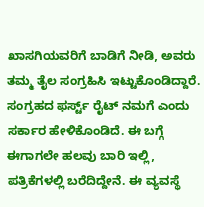ಖಾಸಗಿಯವರಿಗೆ ಬಾಡಿಗೆ ನೀಡಿ, ಅವರು ತಮ್ಮ ತೈಲ ಸಂಗ್ರಹಿಸಿ ಇಟ್ಟುಕೊಂಡಿದ್ದಾರೆ. ಸಂಗ್ರಹದ ಫರ್ಸ್ಟ್ ರೈಟ್ ನಮಗೆ ಎಂದು ಸರ್ಕಾರ ಹೇಳಿಕೊಂಡಿದೆ. ಈ ಬಗ್ಗೆ ಈಗಾಗಲೇ ಹಲವು ಬಾರಿ ಇಲ್ಲಿ, ಪತ್ರಿಕೆಗಳಲ್ಲಿ ಬರೆದಿದ್ದೇನೆ. ಈ ವ್ಯವಸ್ಥೆ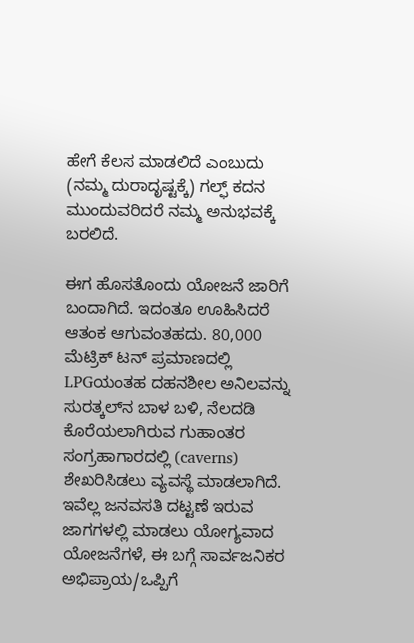ಹೇಗೆ ಕೆಲಸ ಮಾಡಲಿದೆ ಎಂಬುದು (ನಮ್ಮ ದುರಾದೃಷ್ಟಕ್ಕೆ) ಗಲ್ಫ್ ಕದನ ಮುಂದುವರಿದರೆ ನಮ್ಮ ಅನುಭವಕ್ಕೆ ಬರಲಿದೆ.

ಈಗ ಹೊಸತೊಂದು ಯೋಜನೆ ಜಾರಿಗೆ ಬಂದಾಗಿದೆ. ಇದಂತೂ ಊಹಿಸಿದರೆ ಆತಂಕ ಆಗುವಂತಹದು. 80,000 ಮೆಟ್ರಿಕ್ ಟನ್ ಪ್ರಮಾಣದಲ್ಲಿ LPGಯಂತಹ ದಹನಶೀಲ ಅನಿಲವನ್ನು ಸುರತ್ಕಲ್‌ನ ಬಾಳ ಬಳಿ, ನೆಲದಡಿ ಕೊರೆಯಲಾಗಿರುವ ಗುಹಾಂತರ ಸಂಗ್ರಹಾಗಾರದಲ್ಲಿ (caverns) ಶೇಖರಿಸಿಡಲು ವ್ಯವಸ್ಥೆ ಮಾಡಲಾಗಿದೆ.
ಇವೆಲ್ಲ ಜನವಸತಿ ದಟ್ಟಣೆ ಇರುವ ಜಾಗಗಳಲ್ಲಿ ಮಾಡಲು ಯೋಗ್ಯವಾದ ಯೋಜನೆಗಳೆ, ಈ ಬಗ್ಗೆ ಸಾರ್ವಜನಿಕರ ಅಭಿಪ್ರಾಯ/ಒಪ್ಪಿಗೆ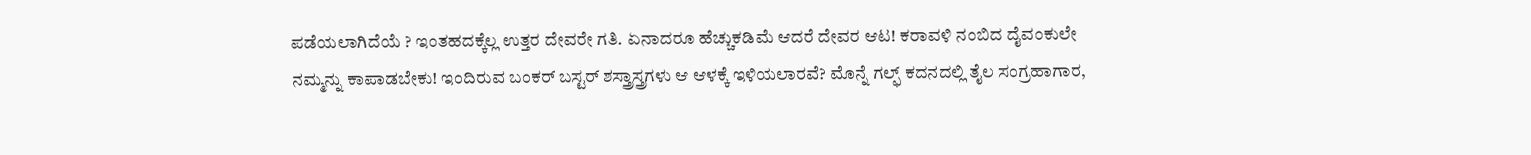ಪಡೆಯಲಾಗಿದೆಯೆ ? ಇಂತಹದಕ್ಕೆಲ್ಲ ಉತ್ತರ ದೇವರೇ ಗತಿ. ಏನಾದರೂ ಹೆಚ್ಚುಕಡಿಮೆ ಆದರೆ ದೇವರ ಆಟ! ಕರಾವಳಿ ನಂಬಿದ ದೈವಂಕುಲೇ ನಮ್ಮನ್ನು ಕಾಪಾಡಬೇಕು! ಇಂದಿರುವ ಬಂಕರ್ ಬಸ್ಟರ್ ಶಸ್ತ್ರಾಸ್ತ್ರಗಳು ಆ ಆಳಕ್ಕೆ ಇಳಿಯಲಾರವೆ? ಮೊನ್ನೆ ಗಲ್ಫ್ ಕದನದಲ್ಲಿ ತೈಲ ಸಂಗ್ರಹಾಗಾರ,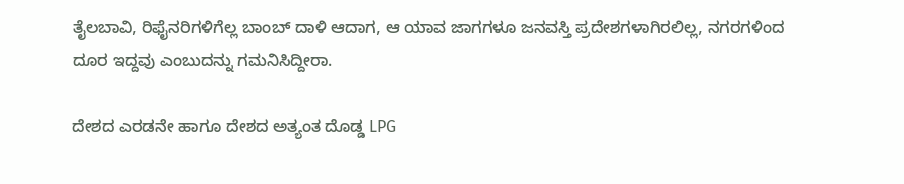ತೈಲಬಾವಿ, ರಿಫೈನರಿಗಳಿಗೆಲ್ಲ ಬಾಂಬ್ ದಾಳಿ ಆದಾಗ, ಆ ಯಾವ ಜಾಗಗಳೂ ಜನವಸ್ತಿ ಪ್ರದೇಶಗಳಾಗಿರಲಿಲ್ಲ, ನಗರಗಳಿಂದ ದೂರ ಇದ್ದವು ಎಂಬುದನ್ನು ಗಮನಿಸಿದ್ದೀರಾ.

ದೇಶದ ಎರಡನೇ ಹಾಗೂ ದೇಶದ ಅತ್ಯಂತ ದೊಡ್ಡ LPG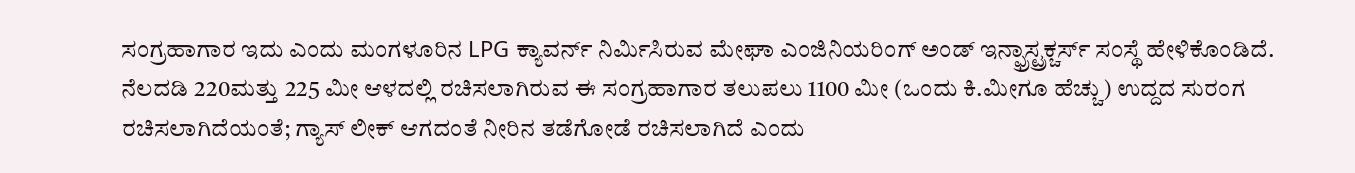ಸಂಗ್ರಹಾಗಾರ ಇದು ಎಂದು ಮಂಗಳೂರಿನ LPG ಕ್ಯಾವರ್ನ್ ನಿರ್ಮಿಸಿರುವ ಮೇಘಾ ಎಂಜಿನಿಯರಿಂಗ್ ಅಂಡ್ ಇನ್ಫ್ರಾಸ್ಟ್ರಕ್ಚರ್ಸ್ ಸಂಸ್ಥೆ ಹೇಳಿಕೊಂಡಿದೆ. ನೆಲದಡಿ 220ಮತ್ತು 225 ಮೀ ಆಳದಲ್ಲಿ ರಚಿಸಲಾಗಿರುವ ಈ ಸಂಗ್ರಹಾಗಾರ ತಲುಪಲು 1100 ಮೀ (ಒಂದು ಕಿ.ಮೀಗೂ ಹೆಚ್ಚು) ಉದ್ದದ ಸುರಂಗ ರಚಿಸಲಾಗಿದೆಯಂತೆ; ಗ್ಯಾಸ್ ಲೀಕ್ ಆಗದಂತೆ ನೀರಿನ ತಡೆಗೋಡೆ ರಚಿಸಲಾಗಿದೆ ಎಂದು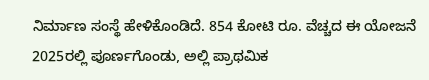ನಿರ್ಮಾಣ ಸಂಸ್ಥೆ ಹೇಳಿಕೊಂಡಿದೆ. 854 ಕೋಟಿ ರೂ. ವೆಚ್ಚದ ಈ ಯೋಜನೆ 2025ರಲ್ಲಿ ಪೂರ್ಣಗೊಂಡು, ಅಲ್ಲಿ ಪ್ರಾಥಮಿಕ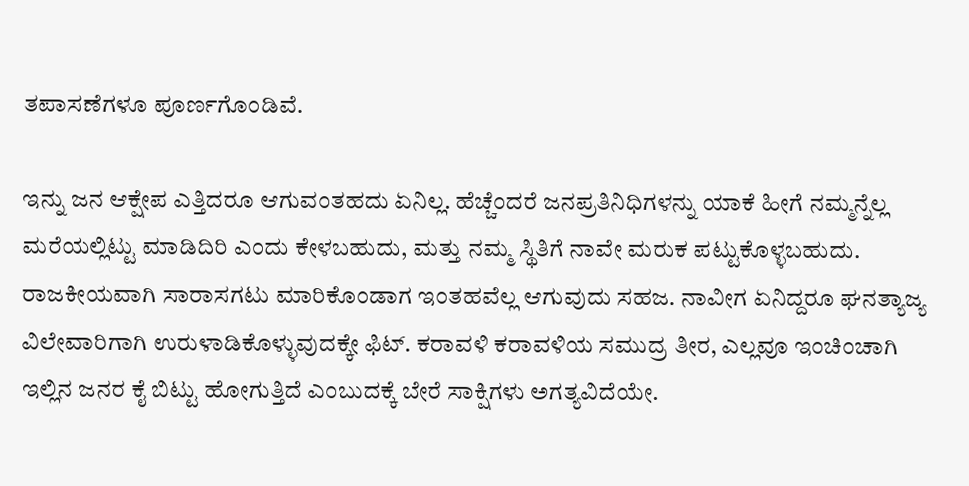ತಪಾಸಣೆಗಳೂ ಪೂರ್ಣಗೊಂಡಿವೆ.

ಇನ್ನು ಜನ ಆಕ್ಷೇಪ ಎತ್ತಿದರೂ ಆಗುವಂತಹದು ಏನಿಲ್ಲ. ಹೆಚ್ಚೆಂದರೆ ಜನಪ್ರತಿನಿಧಿಗಳನ್ನು ಯಾಕೆ ಹೀಗೆ ನಮ್ಮನ್ನೆಲ್ಲ ಮರೆಯಲ್ಲಿಟ್ಟು ಮಾಡಿದಿರಿ ಎಂದು ಕೇಳಬಹುದು, ಮತ್ತು ನಮ್ಮ ಸ್ಥಿತಿಗೆ ನಾವೇ ಮರುಕ ಪಟ್ಟುಕೊಳ್ಳಬಹುದು. ರಾಜಕೀಯವಾಗಿ ಸಾರಾಸಗಟು ಮಾರಿಕೊಂಡಾಗ ಇಂತಹವೆಲ್ಲ ಆಗುವುದು ಸಹಜ. ನಾವೀಗ ಏನಿದ್ದರೂ ಘನತ್ಯಾಜ್ಯ ವಿಲೇವಾರಿಗಾಗಿ ಉರುಳಾಡಿಕೊಳ್ಳುವುದಕ್ಕೇ ಫಿಟ್. ಕರಾವಳಿ ಕರಾವಳಿಯ ಸಮುದ್ರ ತೀರ, ಎಲ್ಲವೂ ಇಂಚಿಂಚಾಗಿ ಇಲ್ಲಿನ ಜನರ ಕೈ ಬಿಟ್ಟು ಹೋಗುತ್ತಿದೆ ಎಂಬುದಕ್ಕೆ ಬೇರೆ ಸಾಕ್ಷಿಗಳು ಅಗತ್ಯವಿದೆಯೇ.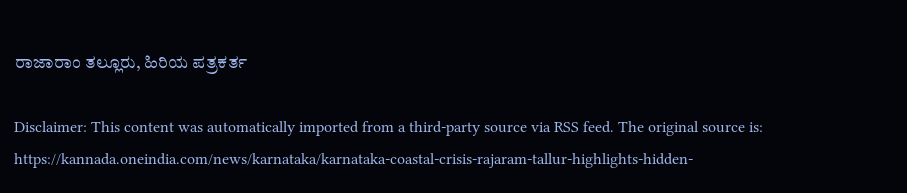ರಾಜಾರಾಂ ತಲ್ಲೂರು, ಹಿರಿಯ ಪತ್ರಕರ್ತ

Disclaimer: This content was automatically imported from a third-party source via RSS feed. The original source is: https://kannada.oneindia.com/news/karnataka/karnataka-coastal-crisis-rajaram-tallur-highlights-hidden-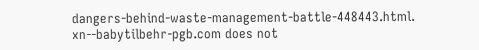dangers-behind-waste-management-battle-448443.html. xn--babytilbehr-pgb.com does not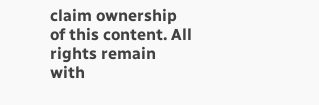claim ownership of this content. All rights remain with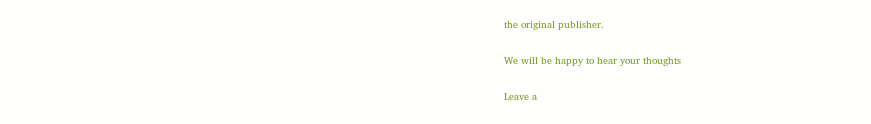the original publisher.

We will be happy to hear your thoughts

Leave a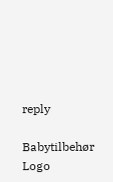reply

Babytilbehør
Logo